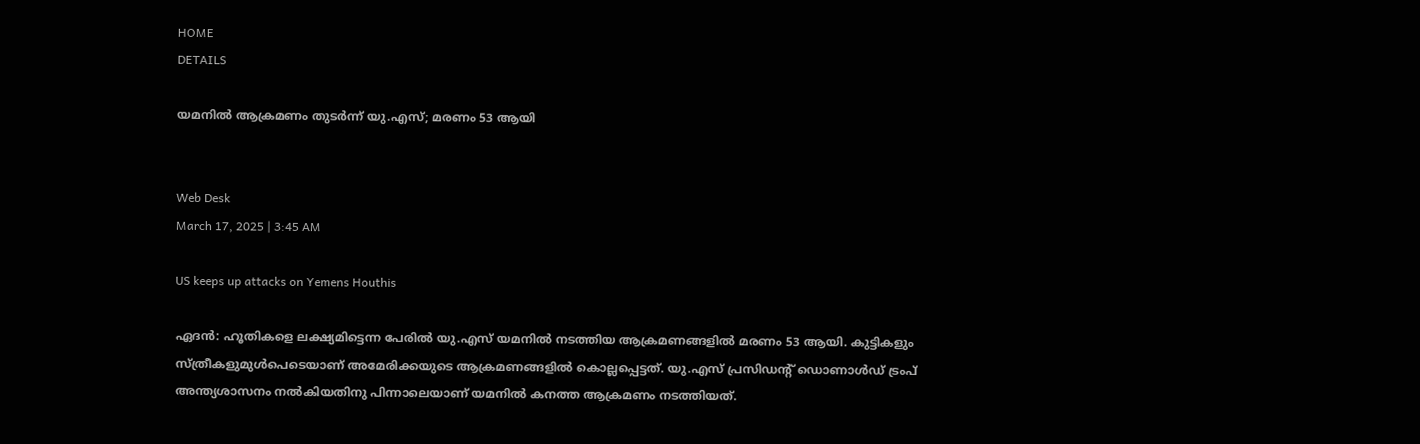HOME
DETAILS

യമനില്‍ ആക്രമണം തുടർന്ന് യു.എസ്; മരണം 53 ആയി


Web Desk
March 17, 2025 | 3:45 AM

US keeps up attacks on Yemens Houthis

ഏദന്‍: ഹൂതികളെ ലക്ഷ്യമിട്ടെന്ന പേരിൽ യു.എസ് യമനിൽ നടത്തിയ ആക്രമണങ്ങളിൽ മരണം 53 ആയി. കുട്ടികളും സ്ത്രീകളുമുൾപെടെയാണ് അമേരിക്കയുടെ ആക്രമണങ്ങളിൽ കൊല്ലപ്പെട്ടത്. യു.എസ് പ്രസിഡന്റ് ഡൊണാള്‍ഡ് ട്രംപ് അന്ത്യശാസനം നല്‍കിയതിനു പിന്നാലെയാണ് യമനില്‍ കനത്ത ആക്രമണം നടത്തിയത്.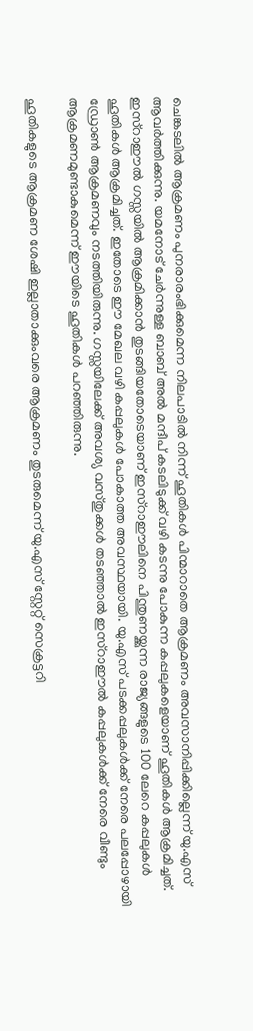ചെങ്കടലിൽ ആക്രമണം പുനരാരംഭിക്കുമെന്ന നിലപാടിൽ നിന്ന് ഹൂതികൾ പിന്മാറാതെ ആക്രമണം അവസാനിപ്പിക്കില്ലെന്ന് യു.എസ് ആവർത്തിക്കുന്നു. യമനോട് ചേര്‍ന്നുള്ള ബാബ് അല്‍ മന്ദീപ് കടലിടുക്ക് വഴി കടന്നു പോകുന്ന കപ്പലുകളെയാണ് ഹൂതികള്‍ ആക്രമിച്ചത്. ഇസ്‌റാഈല്‍ ഗസ്സയില്‍ ആക്രമിക്കാന്‍ തുടങ്ങിയതോടെയാണ് ഇസ്‌റാഈലിനെ പിന്തുണയ്ക്കുന്ന രാജ്യങ്ങളുടെ 100 ലേറെ കപ്പലുകള്‍ ഹൂതികള്‍ ആക്രമിച്ചത്. ഇതോടെ ഈ മേഖല വഴി കപ്പലുകള്‍ പോകാത്ത അവസ്ഥയായി. യു.എസ് പടക്കപ്പലുകള്‍ക്ക് നേരെ പലപ്പോഴായി ഡ്രോണ്‍ ആക്രമണവും നടത്തിയിരുന്നു. ഗസ്സയിലേക്ക് അവശ്യ വസ്തുക്കള്‍ തടഞ്ഞാല്‍ ഇസ്‌റാഈല്‍ കപ്പലുകള്‍ക്ക് നേരെ വീണ്ടും ആക്രമണമുണ്ടാകുമെന്ന് ഈയിടെ ഹൂതികള്‍ പറഞ്ഞിരുന്നു.

ഹൂതികളുടെ ആക്രമണ ശേഷി ഇല്ലാതാക്കുംവരെ ആക്രമണം തുടരുമെന്ന് യു.എസ് സ്റ്റേറ്റ് സെക്രട്ടറി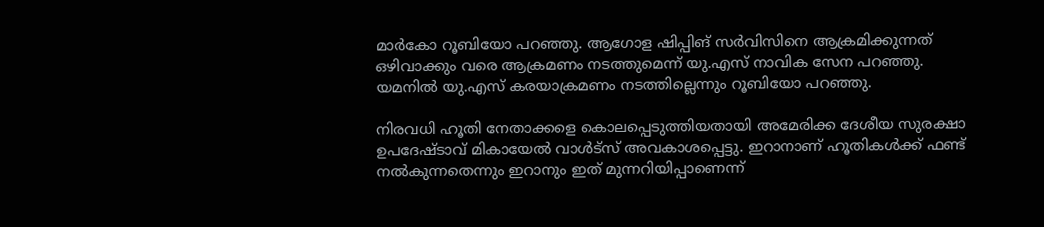മാര്‍കോ റൂബിയോ പറഞ്ഞു. ആഗോള ഷിപ്പിങ് സര്‍വിസിനെ ആക്രമിക്കുന്നത് ഒഴിവാക്കും വരെ ആക്രമണം നടത്തുമെന്ന് യു.എസ് നാവിക സേന പറഞ്ഞു. യമനില്‍ യു.എസ് കരയാക്രമണം നടത്തില്ലെന്നും റൂബിയോ പറഞ്ഞു.

നിരവധി ഹൂതി നേതാക്കളെ കൊലപ്പെടുത്തിയതായി അമേരിക്ക ദേശീയ സുരക്ഷാ ഉപദേഷ്ടാവ് മികായേല്‍ വാള്‍ട്‌സ് അവകാശപ്പെട്ടു. ഇറാനാണ് ഹൂതികള്‍ക്ക് ഫണ്ട് നല്‍കുന്നതെന്നും ഇറാനും ഇത് മുന്നറിയിപ്പാണെന്ന്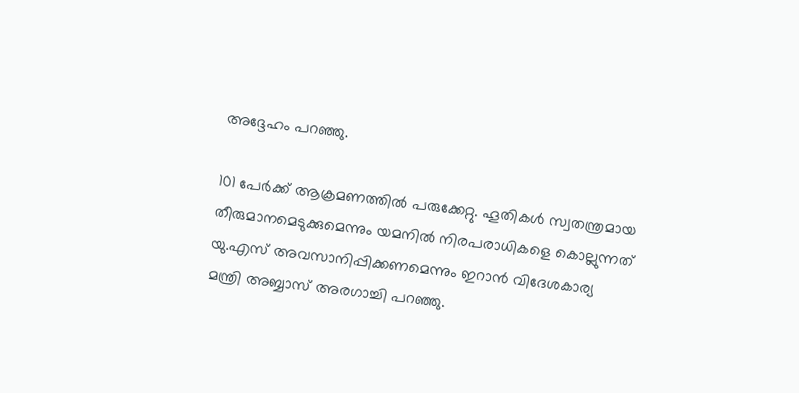അദ്ദേഹം പറഞ്ഞു.

101 പേര്‍ക്ക് ആക്രമണത്തില്‍ പരുക്കേറ്റു. ഹൂതികള്‍ സ്വതന്ത്രമായ തീരുമാനമെടുക്കുമെന്നും യമനില്‍ നിരപരാധികളെ കൊല്ലുന്നത് യു.എസ് അവസാനിപ്പിക്കണമെന്നും ഇറാന്‍ വിദേശകാര്യ മന്ത്രി അബ്ബാസ് അരഗാച്ചി പറഞ്ഞു.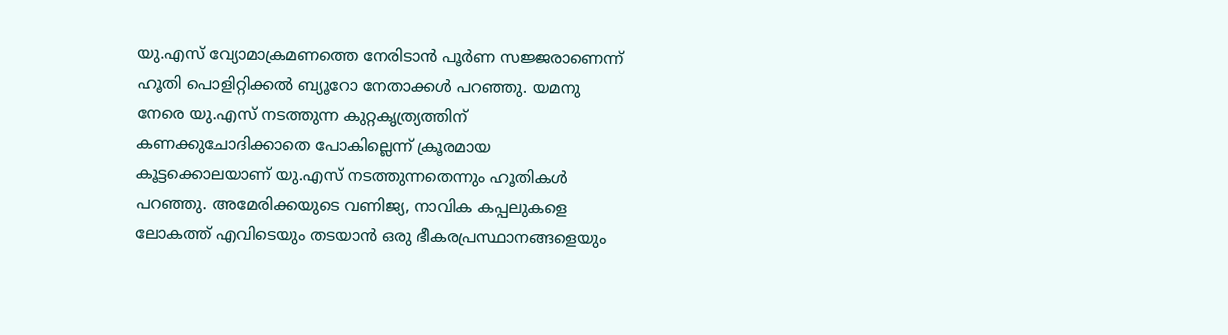യു.എസ് വ്യോമാക്രമണത്തെ നേരിടാന്‍ പൂര്‍ണ സജ്ജരാണെന്ന് ഹൂതി പൊളിറ്റിക്കല്‍ ബ്യൂറോ നേതാക്കള്‍ പറഞ്ഞു. യമനു നേരെ യു.എസ് നടത്തുന്ന കുറ്റകൃത്ര്യത്തിന് കണക്കുചോദിക്കാതെ പോകില്ലെന്ന് ക്രൂരമായ കൂട്ടക്കൊലയാണ് യു.എസ് നടത്തുന്നതെന്നും ഹൂതികള്‍ പറഞ്ഞു. അമേരിക്കയുടെ വണിജ്യ, നാവിക കപ്പലുകളെ ലോകത്ത് എവിടെയും തടയാന്‍ ഒരു ഭീകരപ്രസ്ഥാനങ്ങളെയും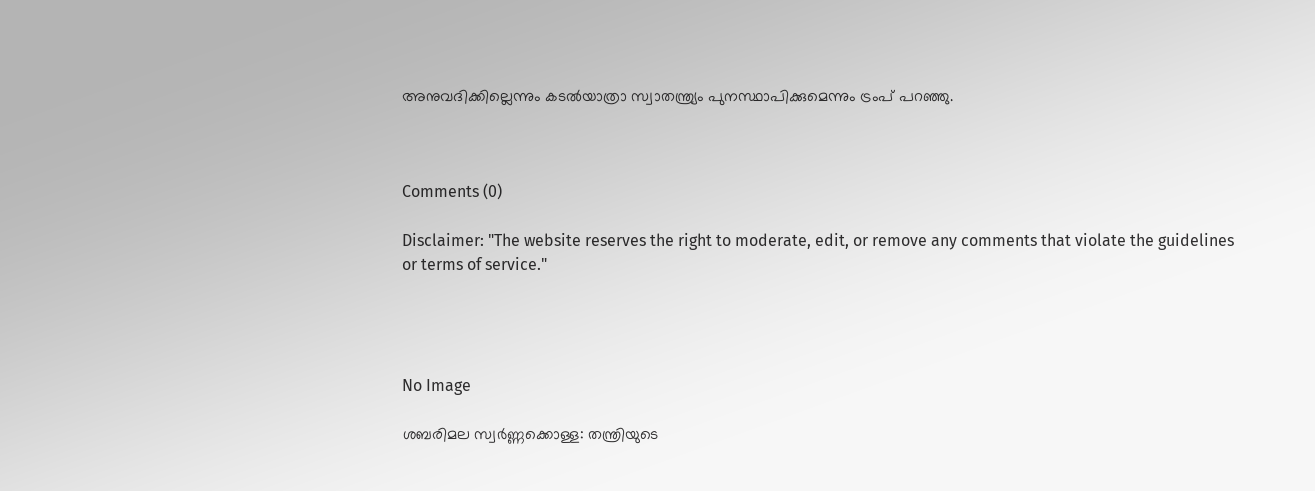അനുവദിക്കില്ലെന്നും കടല്‍യാത്രാ സ്വാതന്ത്ര്യം പുനസ്ഥാപിക്കുമെന്നും ട്രംപ് പറഞ്ഞു.



Comments (0)

Disclaimer: "The website reserves the right to moderate, edit, or remove any comments that violate the guidelines or terms of service."




No Image

ശബരിമല സ്വർണ്ണക്കൊള്ള: തന്ത്രിയുടെ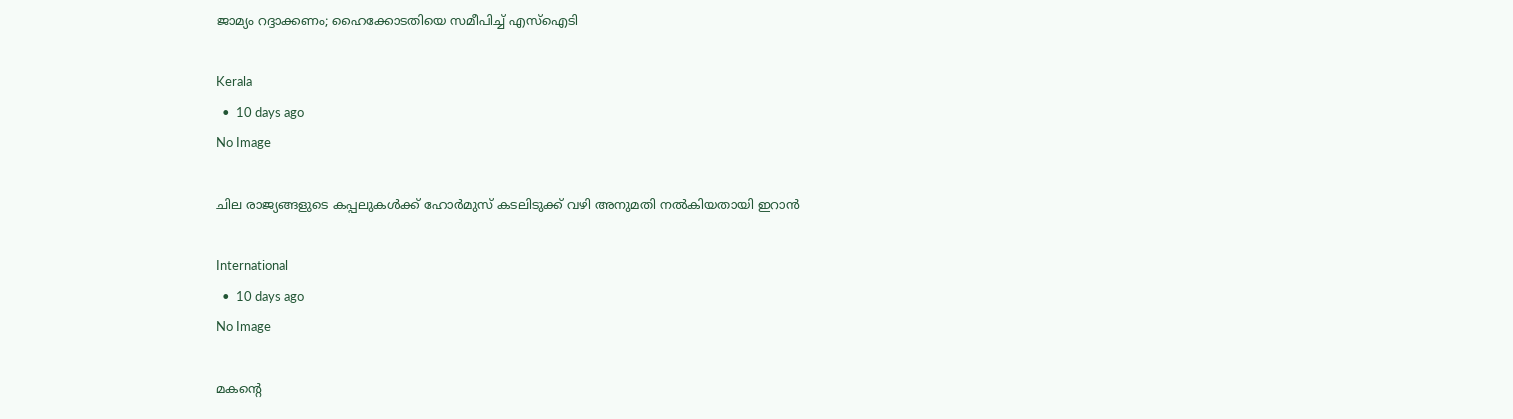ജാമ്യം റദ്ദാക്കണം; ഹൈക്കോടതിയെ സമീപിച്ച് എസ്ഐടി

Kerala
  •  10 days ago
No Image

ചില രാജ്യങ്ങളുടെ കപ്പലുകള്‍ക്ക് ഹോര്‍മുസ് കടലിടുക്ക് വഴി അനുമതി നല്‍കിയതായി ഇറാന്‍

International
  •  10 days ago
No Image

മകന്റെ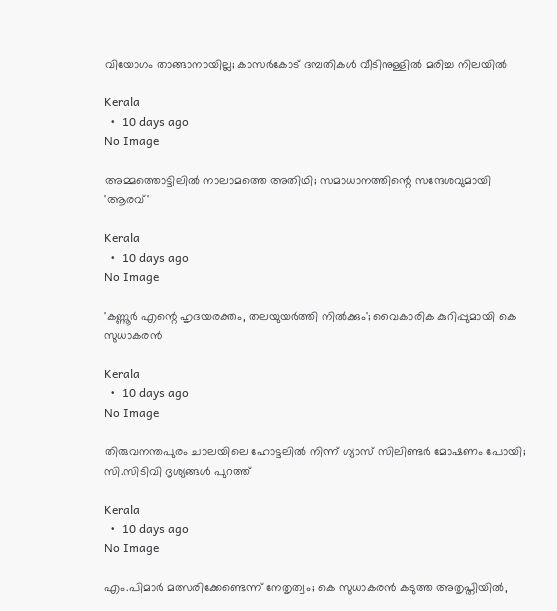വിയോഗം താങ്ങാനായില്ല; കാസർകോട് ദമ്പതികൾ വീടിനുള്ളിൽ മരിച്ച നിലയിൽ

Kerala
  •  10 days ago
No Image

അമ്മത്തൊട്ടിലില്‍ നാലാമത്തെ അതിഥി; സമാധാനത്തിന്റെ സന്ദേശവുമായി 'ആരവ്'

Kerala
  •  10 days ago
No Image

'കണ്ണൂര്‍ എന്റെ ഹൃദയരക്തം, തലയുയര്‍ത്തി നില്‍ക്കും'; വൈകാരിക കുറിപ്പുമായി കെ സുധാകരന്‍

Kerala
  •  10 days ago
No Image

തിരുവനന്തപുരം ചാലയിലെ ഹോട്ടലില്‍ നിന്ന് ഗ്യാസ് സിലിണ്ടര്‍ മോഷണം പോയി; സി.സിടിവി ദൃശ്യങ്ങള്‍ പുറത്ത്

Kerala
  •  10 days ago
No Image

എം.പിമാര്‍ മത്സരിക്കേണ്ടെന്ന് നേതൃത്വം; കെ സുധാകരന്‍ കടുത്ത അതൃപ്തിയില്‍,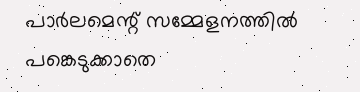പാര്‍ലമെന്റ് സമ്മേളനത്തില്‍ പങ്കെടുക്കാതെ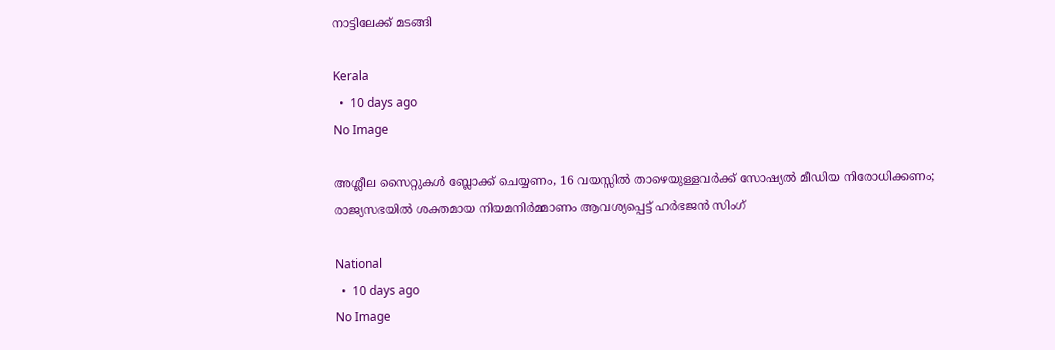നാട്ടിലേക്ക് മടങ്ങി

Kerala
  •  10 days ago
No Image

അശ്ലീല സൈറ്റുകൾ ബ്ലോക്ക് ചെയ്യണം, 16 വയസ്സിൽ താഴെയുള്ളവർക്ക് സോഷ്യൽ മീഡിയ നിരോധിക്കണം; രാജ്യസഭയിൽ ശക്തമായ നിയമനിർമ്മാണം ആവശ്യപ്പെട്ട് ഹർഭജൻ സിംഗ്

National
  •  10 days ago
No Image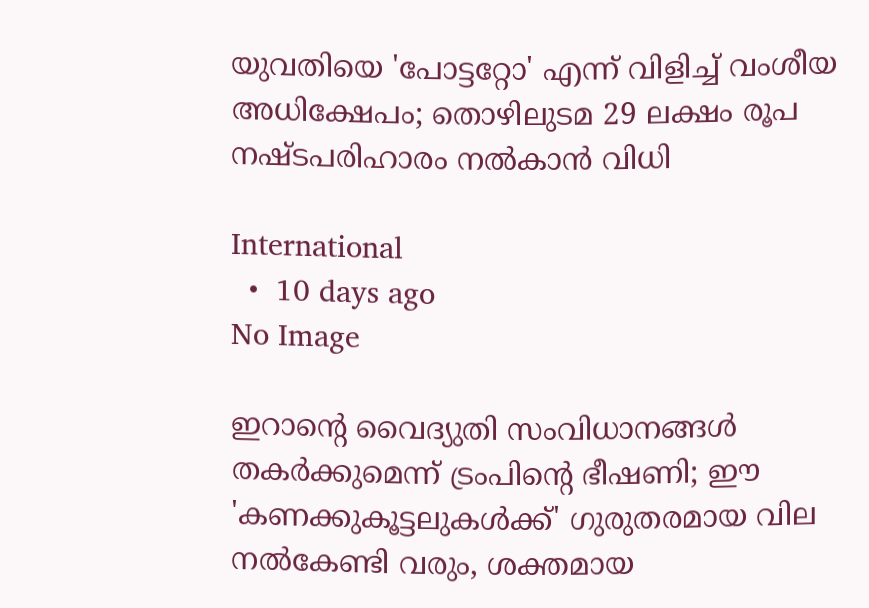യുവതിയെ 'പോട്ടറ്റോ' എന്ന് വിളിച്ച് വംശീയ അധിക്ഷേപം; തൊഴിലുടമ 29 ലക്ഷം രൂപ നഷ്ടപരിഹാരം നല്‍കാന്‍ വിധി

International
  •  10 days ago
No Image

ഇറാന്റെ വൈദ്യുതി സംവിധാനങ്ങൾ തകർക്കുമെന്ന് ട്രംപിന്റെ ഭീഷണി; ഈ 'കണക്കുകൂട്ടലുകൾക്ക്' ഗുരുതരമായ വില നൽകേണ്ടി വരും, ശക്തമായ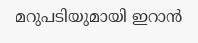മറുപടിയുമായി ഇറാൻ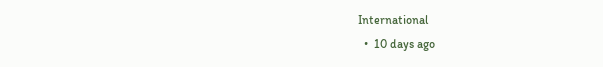International
  •  10 days ago